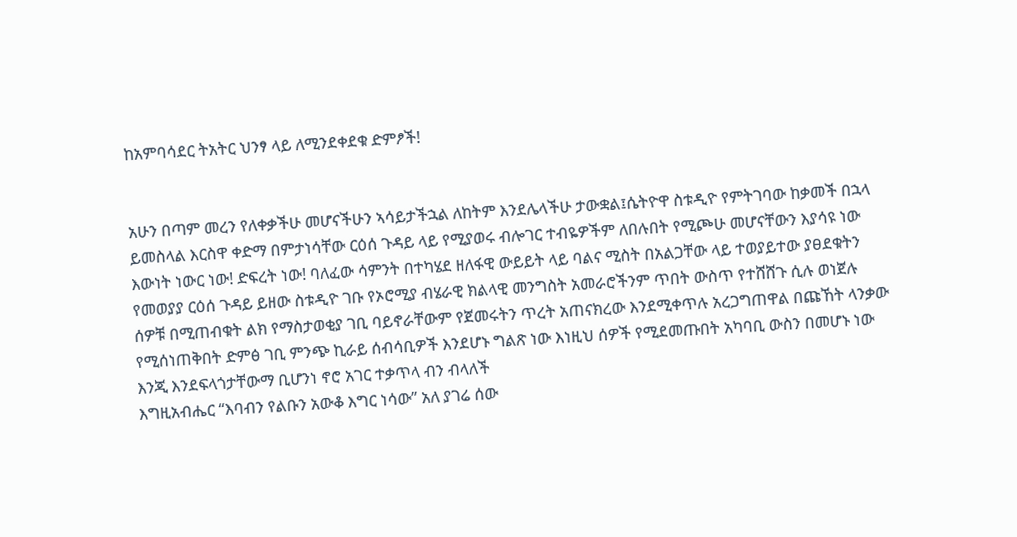ከአምባሳደር ትአትር ህንፃ ላይ ለሚንደቀደቁ ድምፆች!


አሁን በጣም መረን የለቀቃችሁ መሆናችሁን ኣሳይታችኋል ለከትም እንደሌላችሁ ታውቋል፤ሴትዮዋ ስቱዲዮ የምትገባው ከቃመች በኋላ ይመስላል እርስዋ ቀድማ በምታነሳቸው ርዕሰ ጉዳይ ላይ የሚያወሩ ብሎገር ተብዬዎችም ለበሉበት የሚጮሁ መሆናቸውን እያሳዩ ነው
እውነት ነውር ነው! ድፍረት ነው! ባለፈው ሳምንት በተካሄደ ዘለፋዊ ውይይት ላይ ባልና ሚስት በአልጋቸው ላይ ተወያይተው ያፀደቁትን የመወያያ ርዕሰ ጉዳይ ይዘው ስቱዲዮ ገቡ የኦሮሚያ ብሄራዊ ክልላዊ መንግስት አመራሮችንም ጥበት ውስጥ የተሸሸጉ ሲሉ ወነጀሉ
ሰዎቹ በሚጠብቁት ልክ የማስታወቂያ ገቢ ባይኖራቸውም የጀመሩትን ጥረት አጠናክረው እንደሚቀጥሉ አረጋግጠዋል በጩኸት ላንቃው የሚሰነጠቅበት ድምፅ ገቢ ምንጭ ኪራይ ሰብሳቢዎች እንደሆኑ ግልጽ ነው እነዚህ ሰዎች የሚደመጡበት አካባቢ ውስን በመሆኑ ነው እንጂ እንደፍላጎታቸውማ ቢሆንነ ኖሮ አገር ተቃጥላ ብን ብላለች
እግዚአብሔር “እባብን የልቡን አውቆ እግር ነሳው” አለ ያገሬ ሰው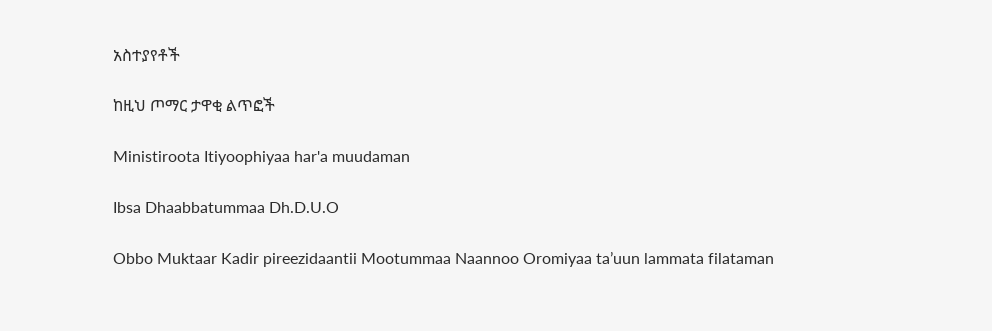አስተያየቶች

ከዚህ ጦማር ታዋቂ ልጥፎች

Ministiroota Itiyoophiyaa har'a muudaman

Ibsa Dhaabbatummaa Dh.D.U.O

Obbo Muktaar Kadir pireezidaantii Mootummaa Naannoo Oromiyaa ta’uun lammata filataman